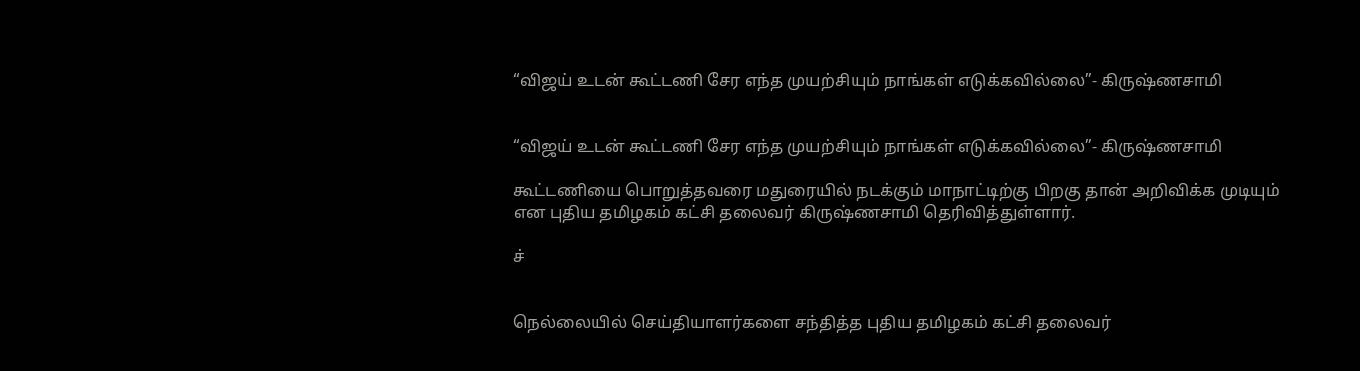“விஜய் உடன் கூட்டணி சேர எந்த முயற்சியும் நாங்கள் எடுக்கவில்லை”- கிருஷ்ணசாமி


“விஜய் உடன் கூட்டணி சேர எந்த முயற்சியும் நாங்கள் எடுக்கவில்லை”- கிருஷ்ணசாமி

கூட்டணியை பொறுத்தவரை மதுரையில் நடக்கும் மாநாட்டிற்கு பிறகு தான் அறிவிக்க முடியும் என புதிய தமிழகம் கட்சி தலைவர் கிருஷ்ணசாமி தெரிவித்துள்ளார்.

ச்


நெல்லையில் செய்தியாளர்களை சந்தித்த புதிய தமிழகம் கட்சி தலைவர்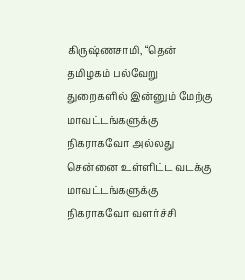கிருஷ்ணசாமி, “தென் தமிழகம் பல்வேறு துறைகளில் இன்னும் மேற்கு மாவட்டங்களுக்கு நிகராகவோ அல்லது சென்னை உள்ளிட்ட வடக்கு மாவட்டங்களுக்கு நிகராகவோ வளர்ச்சி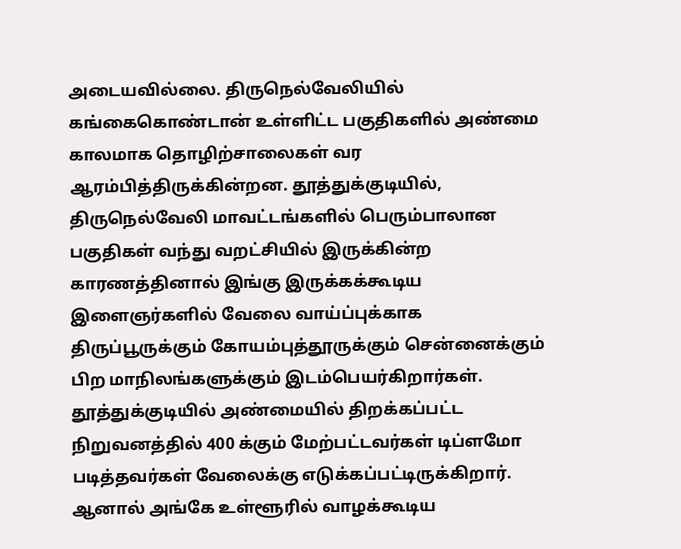அடையவில்லை. திருநெல்வேலியில் கங்கைகொண்டான் உள்ளிட்ட பகுதிகளில் அண்மை காலமாக தொழிற்சாலைகள் வர ஆரம்பித்திருக்கின்றன. தூத்துக்குடியில், திருநெல்வேலி மாவட்டங்களில் பெரும்பாலான பகுதிகள் வந்து வறட்சியில் இருக்கின்ற காரணத்தினால் இங்கு இருக்கக்கூடிய இளைஞர்களில் வேலை வாய்ப்புக்காக திருப்பூருக்கும் கோயம்புத்தூருக்கும் சென்னைக்கும் பிற மாநிலங்களுக்கும் இடம்பெயர்கிறார்கள். தூத்துக்குடியில் அண்மையில் திறக்கப்பட்ட நிறுவனத்தில் 400 க்கும் மேற்பட்டவர்கள் டிப்ளமோ படித்தவர்கள் வேலைக்கு எடுக்கப்பட்டிருக்கிறார். ஆனால் அங்கே உள்ளூரில் வாழக்கூடிய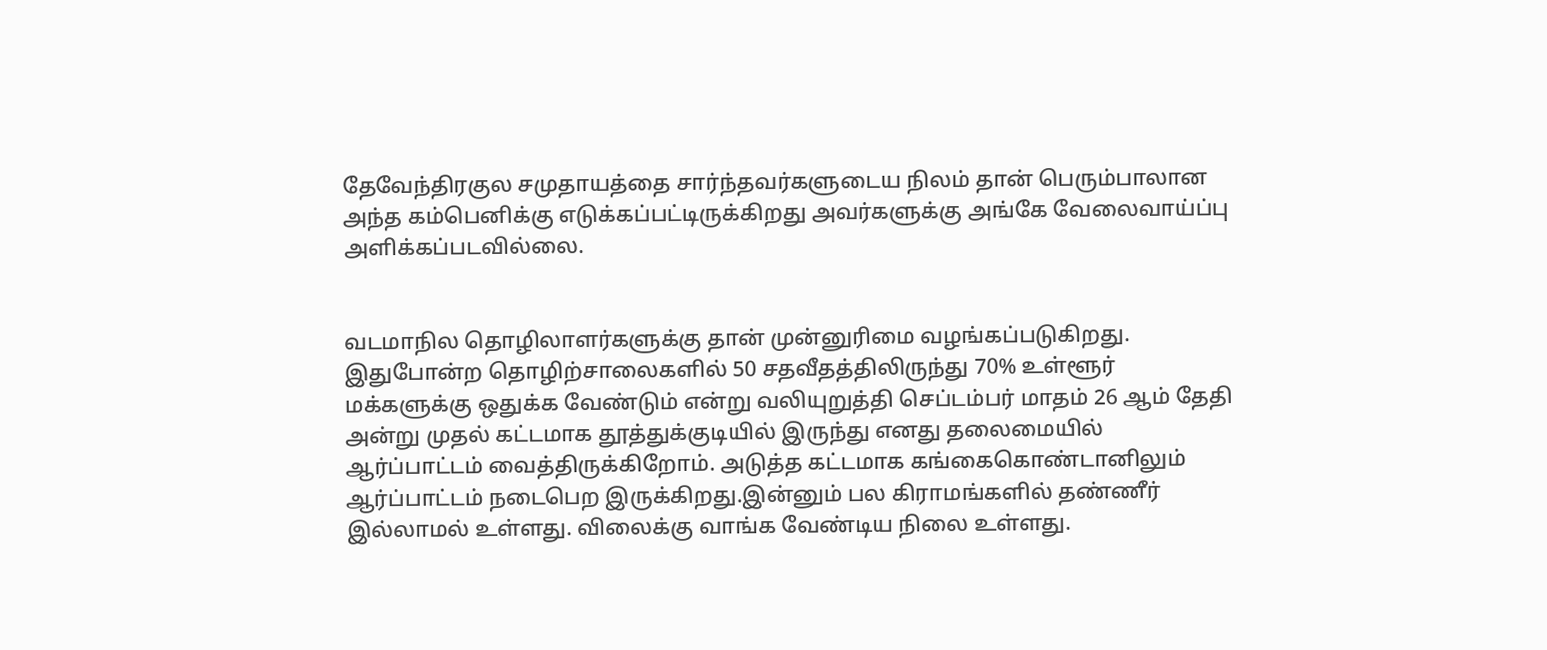தேவேந்திரகுல சமுதாயத்தை சார்ந்தவர்களுடைய நிலம் தான் பெரும்பாலான அந்த கம்பெனிக்கு எடுக்கப்பட்டிருக்கிறது அவர்களுக்கு அங்கே வேலைவாய்ப்பு அளிக்கப்படவில்லை.


வடமாநில தொழிலாளர்களுக்கு தான் முன்னுரிமை வழங்கப்படுகிறது. இதுபோன்ற தொழிற்சாலைகளில் 50 சதவீதத்திலிருந்து 70% உள்ளூர் மக்களுக்கு ஒதுக்க வேண்டும் என்று வலியுறுத்தி செப்டம்பர் மாதம் 26 ஆம் தேதி அன்று முதல் கட்டமாக தூத்துக்குடியில் இருந்து எனது தலைமையில் ஆர்ப்பாட்டம் வைத்திருக்கிறோம். அடுத்த கட்டமாக கங்கைகொண்டானிலும் ஆர்ப்பாட்டம் நடைபெற இருக்கிறது.இன்னும் பல கிராமங்களில் தண்ணீர் இல்லாமல் உள்ளது. விலைக்கு வாங்க வேண்டிய நிலை உள்ளது.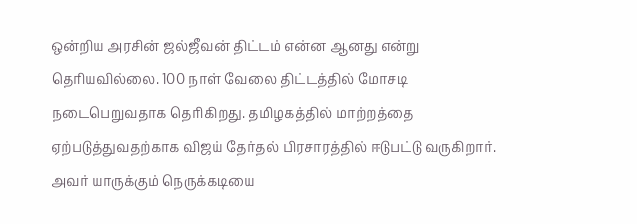ஒன்றிய அரசின் ஜல்ஜீவன் திட்டம் என்ன ஆனது என்று தெரியவில்லை. 100 நாள் வேலை திட்டத்தில் மோசடி நடைபெறுவதாக தெரிகிறது. தமிழகத்தில் மாற்றத்தை ஏற்படுத்துவதற்காக விஜய் தேர்தல் பிரசாரத்தில் ஈடுபட்டு வருகிறார். அவர் யாருக்கும் நெருக்கடியை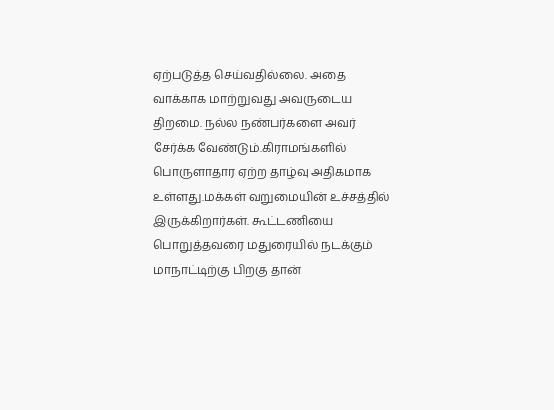ஏற்படுத்த செய்வதில்லை. அதை வாக்காக மாற்றுவது அவருடைய திறமை. நல்ல நண்பர்களை அவர்  சேர்க்க வேண்டும்.கிராமங்களில் பொருளாதார ஏற்ற தாழ்வு அதிகமாக உள்ளது.மக்கள் வறுமையின் உச்சத்தில் இருக்கிறார்கள். கூட்டணியை பொறுத்தவரை மதுரையில் நடக்கும் மாநாட்டிற்கு பிறகு தான்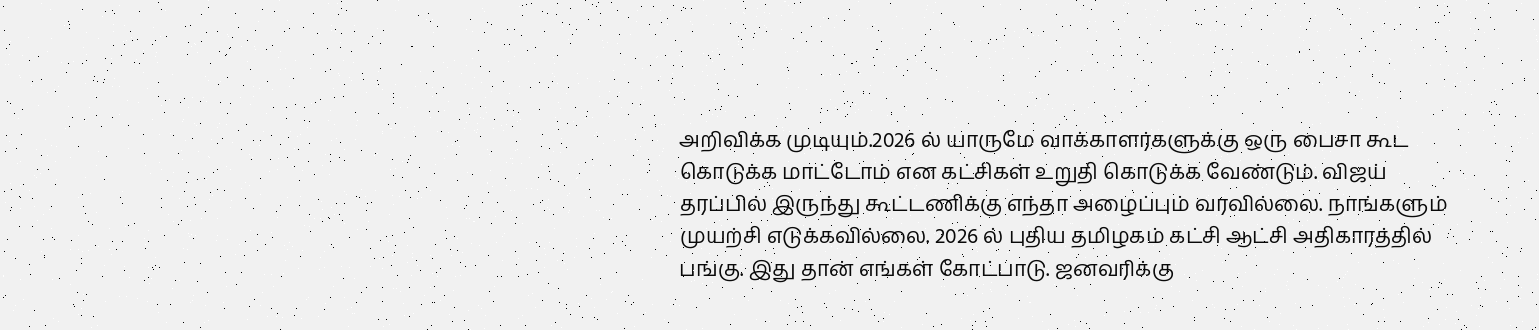அறிவிக்க முடியும்.2026 ல் யாருமே வாக்காளர்களுக்கு ஒரு பைசா கூட கொடுக்க மாட்டோம் என கட்சிகள் உறுதி கொடுக்க வேண்டும். விஜய் தரப்பில் இருந்து கூட்டணிக்கு எந்தா அழைப்பும் வரவில்லை. நாங்களும் முயற்சி எடுக்கவில்லை. 2026 ல் புதிய தமிழகம் கட்சி ஆட்சி அதிகாரத்தில் பங்கு. இது தான் எங்கள் கோட்பாடு. ஜனவரிக்கு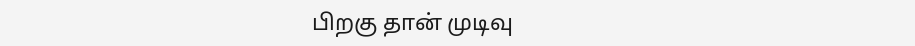பிறகு தான் முடிவு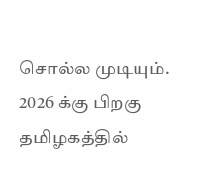சொல்ல முடியும். 2026 க்கு பிறகு தமிழகத்தில்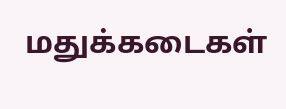மதுக்கடைகள்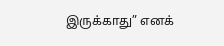இருக்காது” எனக்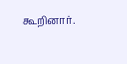கூறினார்.